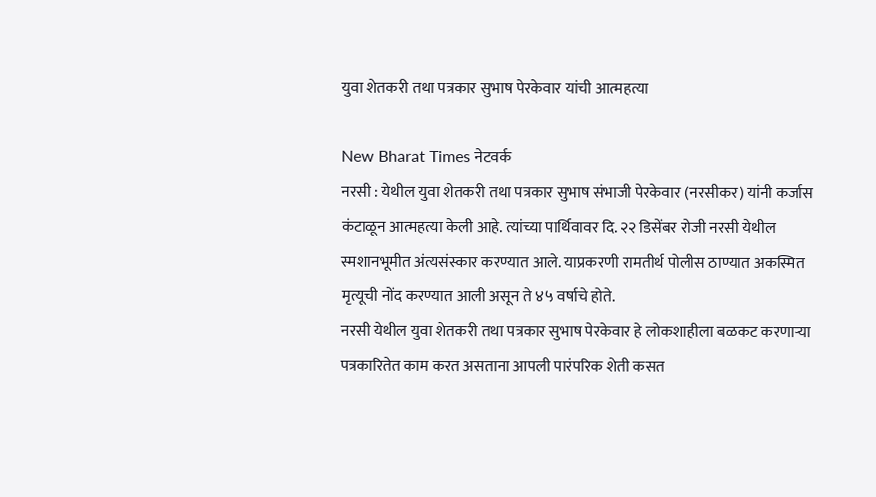युवा शेतकरी तथा पत्रकार सुभाष पेरकेवार यांची आत्महत्या

New Bharat Times नेटवर्क
नरसी : येथील युवा शेतकरी तथा पत्रकार सुभाष संभाजी पेरकेवार (नरसीकर) यांनी कर्जास कंटाळून आत्महत्या केली आहे. त्यांच्या पार्थिवावर दि. २२ डिसेंबर रोजी नरसी येथील स्मशानभूमीत अंत्यसंस्कार करण्यात आले. याप्रकरणी रामतीर्थ पोलीस ठाण्यात अकस्मित मृत्यूची नोंद करण्यात आली असून ते ४५ वर्षाचे होते.
नरसी येथील युवा शेतकरी तथा पत्रकार सुभाष पेरकेवार हे लोकशाहीला बळकट करणाऱ्या पत्रकारितेत काम करत असताना आपली पारंपरिक शेती कसत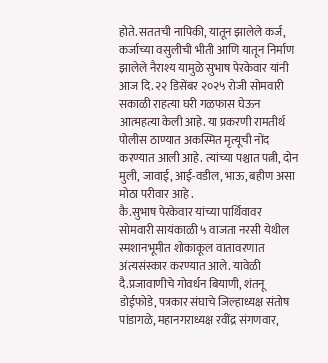होते. सततची नापिकी, यातून झालेले कर्ज, कर्जाच्या वसुलीची भीती आणि यातून निर्माण झालेले नैराश्य यामुळे सुभाष पेरकेवार यांनी आज दि. २२ डिसेंबर २०२५ रोजी सोमवारी सकाळी राहत्या घरी गळफास घेऊन आत्महत्या केली आहे. या प्रकरणी रामतीर्थ पोलीस ठाण्यात अकस्मित मृत्यूची नोंद करण्यात आली आहे. त्यांच्या पश्चात पत्नी, दोन मुली, जावाई, आई-वडील, भाऊ, बहीण असा मोठा परीवार आहे .
कै.सुभाष पेरकेवार यांच्या पार्थिवावर सोमवारी सायंकाळी ५ वाजता नरसी येथील स्मशानभूमीत शोकाकूल वातावरणात अंत्यसंस्कार करण्यात आले. यावेळी दै.प्रजावाणीचे गोवर्धन बियाणी, शंतनू डोईफोडे, पत्रकार संघाचे जिल्हाध्यक्ष संतोष पांडागळे, महानगराध्यक्ष रवींद्र संगणवार,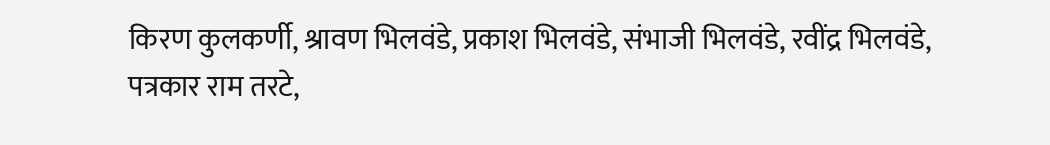किरण कुलकर्णी, श्रावण भिलवंडे, प्रकाश भिलवंडे, संभाजी भिलवंडे, रवींद्र भिलवंडे, पत्रकार राम तरटे,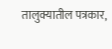तालुक्यातील पत्रकार,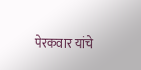पेरकवार यांचे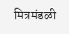मित्रमंडळी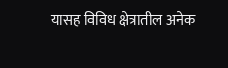यासह विविध क्षेत्रातील अनेक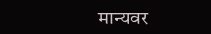मान्यवर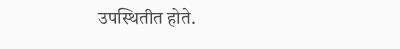उपस्थितीत होते.